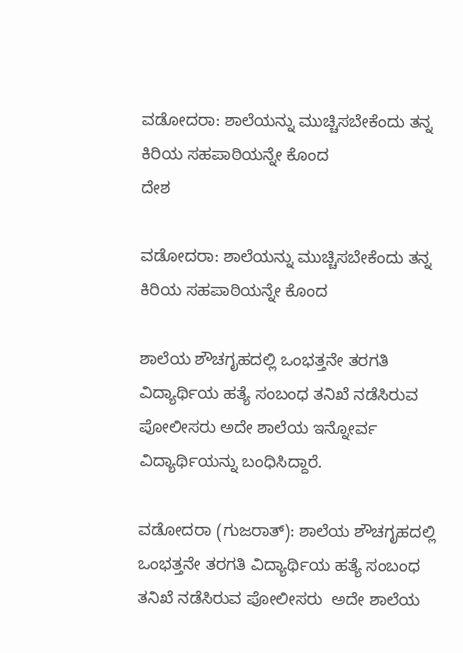ವಡೋದರಾ: ಶಾಲೆಯನ್ನು ಮುಚ್ಚಿಸಬೇಕೆಂದು ತನ್ನ ಕಿರಿಯ ಸಹಪಾಠಿಯನ್ನೇ ಕೊಂದ
ದೇಶ

ವಡೋದರಾ: ಶಾಲೆಯನ್ನು ಮುಚ್ಚಿಸಬೇಕೆಂದು ತನ್ನ ಕಿರಿಯ ಸಹಪಾಠಿಯನ್ನೇ ಕೊಂದ

ಶಾಲೆಯ ಶೌಚಗೃಹದಲ್ಲಿ ಒಂಭತ್ತನೇ ತರಗತಿ ವಿದ್ಯಾರ್ಥಿಯ ಹತ್ಯೆ ಸಂಬಂಧ ತನಿಖೆ ನಡೆಸಿರುವ ಪೋಲೀಸರು ಅದೇ ಶಾಲೆಯ ಇನ್ನೋರ್ವ ವಿದ್ಯಾರ್ಥಿಯನ್ನು ಬಂಧಿಸಿದ್ದಾರೆ.

ವಡೋದರಾ (ಗುಜರಾತ್): ಶಾಲೆಯ ಶೌಚಗೃಹದಲ್ಲಿ ಒಂಭತ್ತನೇ ತರಗತಿ ವಿದ್ಯಾರ್ಥಿಯ ಹತ್ಯೆ ಸಂಬಂಧ ತನಿಖೆ ನಡೆಸಿರುವ ಪೋಲೀಸರು  ಅದೇ ಶಾಲೆಯ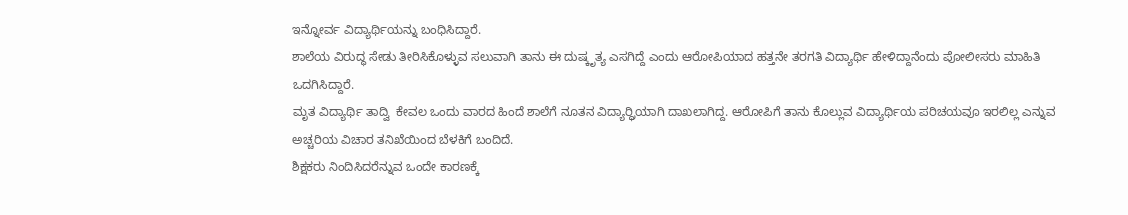ಇನ್ನೋರ್ವ ವಿದ್ಯಾರ್ಥಿಯನ್ನು ಬಂಧಿಸಿದ್ದಾರೆ.
ಶಾಲೆಯ ವಿರುದ್ಧ ಸೇಡು ತೀರಿಸಿಕೊಳ್ಳುವ ಸಲುವಾಗಿ ತಾನು ಈ ದುಷ್ಕೃತ್ಯ ಎಸಗಿದ್ದೆ ಎಂದು ಆರೋಪಿಯಾದ ಹತ್ತನೇ ತರಗತಿ ವಿದ್ಯಾರ್ಥಿ ಹೇಳಿದ್ದಾನೆಂದು ಪೋಲೀಸರು ಮಾಹಿತಿ ಒದಗಿಸಿದ್ದಾರೆ.
ಮೃತ ವಿದ್ಯಾರ್ಥಿ ತಾದ್ವಿ  ಕೇವಲ ಒಂದು ವಾರದ ಹಿಂದೆ ಶಾಲೆಗೆ ನೂತನ ವಿದ್ಯಾರ್ರ್ಥಿಯಾಗಿ ದಾಖಲಾಗಿದ್ದ. ಆರೋಪಿಗೆ ತಾನು ಕೊಲ್ಲುವ ವಿದ್ಯಾರ್ಥಿಯ ಪರಿಚಯವೂ ಇರಲಿಲ್ಲ ಎನ್ನುವ ಅಚ್ಚರಿಯ ವಿಚಾರ ತನಿಖೆಯಿಂದ ಬೆಳಕಿಗೆ ಬಂದಿದೆ.
ಶಿಕ್ಷಕರು ನಿಂದಿಸಿದರೆನ್ನುವ ಒಂದೇ ಕಾರಣಕ್ಕೆ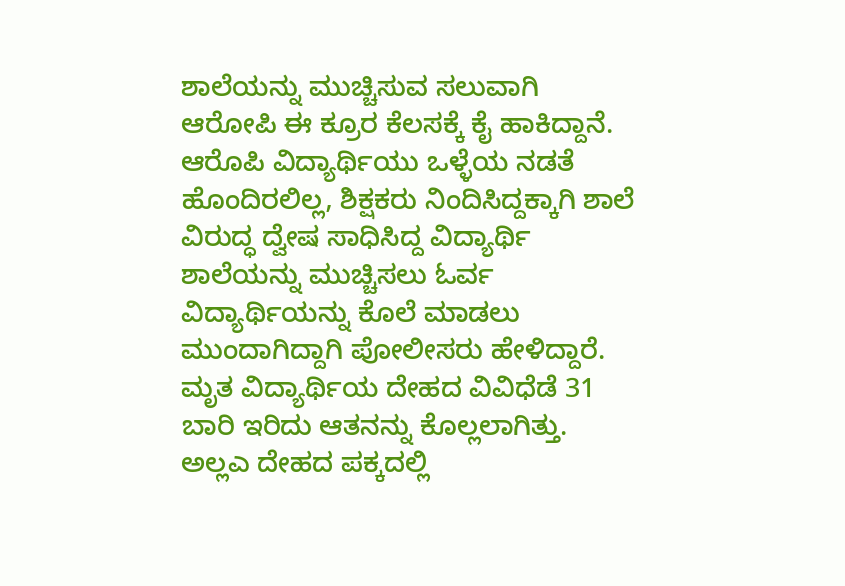ಶಾಲೆಯನ್ನು ಮುಚ್ಚಿಸುವ ಸಲುವಾಗಿ ಆರೋಪಿ ಈ ಕ್ರೂರ ಕೆಲಸಕ್ಕೆ ಕೈ ಹಾಕಿದ್ದಾನೆ. ಆರೊಪಿ ವಿದ್ಯಾರ್ಥಿಯು ಒಳ್ಳೆಯ ನಡತೆ ಹೊಂದಿರಲಿಲ್ಲ, ಶಿಕ್ಷಕರು ನಿಂದಿಸಿದ್ದಕ್ಕಾಗಿ ಶಾಲೆ ವಿರುದ್ಧ ದ್ವೇಷ ಸಾಧಿಸಿದ್ದ ವಿದ್ಯಾರ್ಥಿ ಶಾಲೆಯನ್ನು ಮುಚ್ಚಿಸಲು ಓರ್ವ ವಿದ್ಯಾರ್ಥಿಯನ್ನು ಕೊಲೆ ಮಾಡಲು ಮುಂದಾಗಿದ್ದಾಗಿ ಪೋಲೀಸರು ಹೇಳಿದ್ದಾರೆ.
ಮೃತ ವಿದ್ಯಾರ್ಥಿಯ ದೇಹದ ವಿವಿಧೆಡೆ 31 ಬಾರಿ ಇರಿದು ಆತನನ್ನು ಕೊಲ್ಲಲಾಗಿತ್ತು. ಅಲ್ಲಎ ದೇಹದ ಪಕ್ಕದಲ್ಲಿ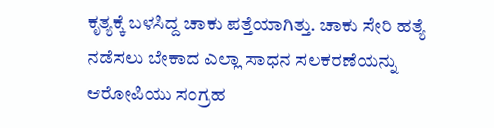ಕೃತ್ಯಕ್ಕೆ ಬಳಸಿದ್ದ ಚಾಕು ಪತ್ತೆಯಾಗಿತ್ತು. ಚಾಕು ಸೇರಿ ಹತ್ಯೆ ನಡೆಸಲು ಬೇಕಾದ ಎಲ್ಲಾ ಸಾಧನ ಸಲಕರಣೆಯನ್ನು ಆರೋಪಿಯು ಸಂಗ್ರಹ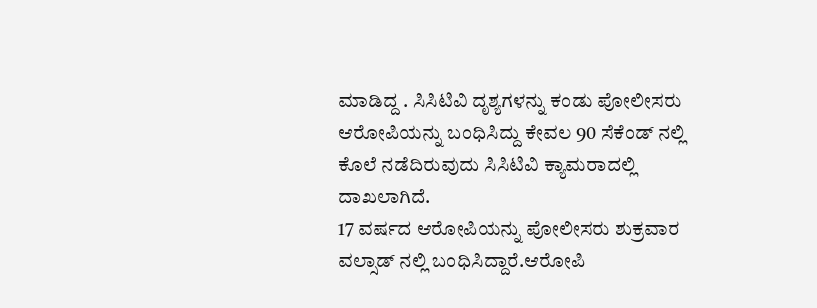ಮಾಡಿದ್ದ . ಸಿಸಿಟಿವಿ ದೃಶ್ಯಗಳನ್ನು ಕಂಡು ಪೋಲೀಸರು ಆರೋಪಿಯನ್ನು ಬಂಧಿಸಿದ್ದು ಕೇವಲ 90 ಸೆಕೆಂಡ್ ನಲ್ಲಿ ಕೊಲೆ ನಡೆದಿರುವುದು ಸಿಸಿಟಿವಿ ಕ್ಯಾಮರಾದಲ್ಲಿ ದಾಖಲಾಗಿದೆ.
17 ವರ್ಷದ ಆರೋಪಿಯನ್ನು ಪೋಲೀಸರು ಶುಕ್ರವಾರ ವಲ್ಸಾಡ್ ನಲ್ಲಿ ಬಂಧಿಸಿದ್ದಾರೆ.ಆರೋಪಿ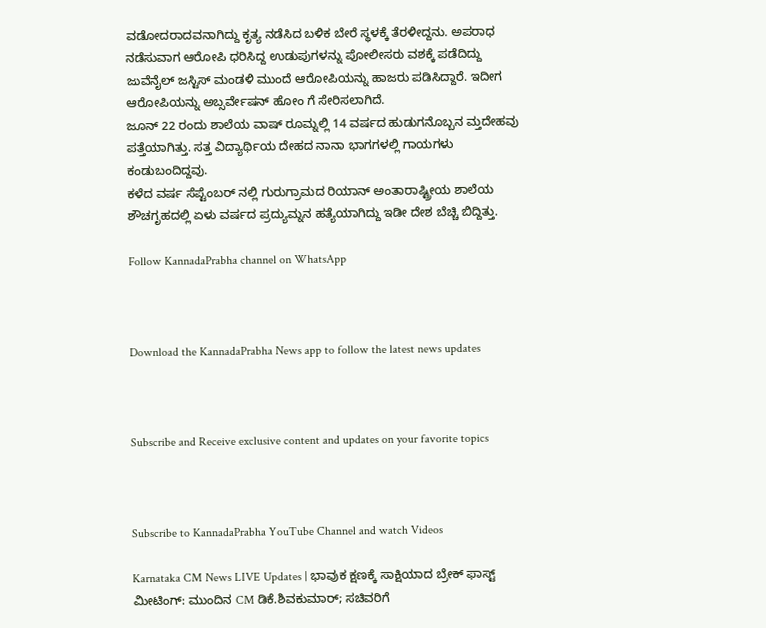ವಡೋದರಾದವನಾಗಿದ್ದು ಕೃತ್ಯ ನಡೆಸಿದ ಬಳಿಕ ಬೇರೆ ಸ್ಥಳಕ್ಕೆ ತೆರಳೀದ್ದನು. ಅಪರಾಧ ನಡೆಸುವಾಗ ಆರೋಪಿ ಧರಿಸಿದ್ದ ಉಡುಪುಗಳನ್ನು ಪೋಲೀಸರು ವಶಕ್ಕೆ ಪಡೆದಿದ್ದು  ಜುವೆನೈಲ್ ಜಸ್ಟಿಸ್ ಮಂಡಳಿ ಮುಂದೆ ಆರೋಪಿಯನ್ನು ಹಾಜರು ಪಡಿಸಿದ್ದಾರೆ. ಇದೀಗ ಆರೋಪಿಯನ್ನು ಅಬ್ಸರ್ವೇಷನ್ ಹೋಂ ಗೆ ಸೇರಿಸಲಾಗಿದೆ.
ಜೂನ್ 22 ರಂದು ಶಾಲೆಯ ವಾಷ್ ರೂಮ್ನಲ್ಲಿ 14 ವರ್ಷದ ಹುಡುಗನೊಬ್ಬನ ಮ್ತದೇಹವು ಪತ್ತೆಯಾಗಿತ್ತು. ಸತ್ತ ವಿದ್ಯಾರ್ಥಿಯ ದೇಹದ ನಾನಾ ಭಾಗಗಳಲ್ಲಿ ಗಾಯಗಳು ಕಂಡುಬಂದಿದ್ದವು.
ಕಳೆದ ವರ್ಷ ಸೆಪ್ಟೆಂಬರ್‌ ನಲ್ಲಿ ಗುರುಗ್ರಾಮದ ರಿಯಾನ್‌ ಅಂತಾರಾಷ್ಟ್ರೀಯ ಶಾಲೆಯ ಶೌಚಗೃಹದಲ್ಲಿ ಏಳು ವರ್ಷದ ಪ್ರದ್ಯುಮ್ನನ ಹತ್ಯೆಯಾಗಿದ್ದು ಇಡೀ ದೇಶ ಬೆಚ್ಚಿ ಬಿದ್ದಿತ್ತು.

Follow KannadaPrabha channel on WhatsApp



Download the KannadaPrabha News app to follow the latest news updates



Subscribe and Receive exclusive content and updates on your favorite topics



Subscribe to KannadaPrabha YouTube Channel and watch Videos

Karnataka CM News LIVE Updates | ಭಾವುಕ ಕ್ಷಣಕ್ಕೆ ಸಾಕ್ಷಿಯಾದ ಬ್ರೇಕ್ ಫಾಸ್ಟ್ ಮೀಟಿಂಗ್: ಮುಂದಿನ CM ಡಿಕೆ.ಶಿವಕುಮಾರ್; ಸಚಿವರಿಗೆ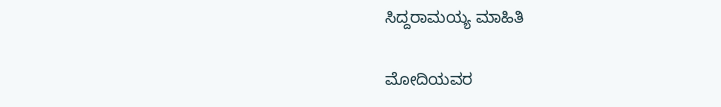ಸಿದ್ದರಾಮಯ್ಯ ಮಾಹಿತಿ

ಮೋದಿಯವರ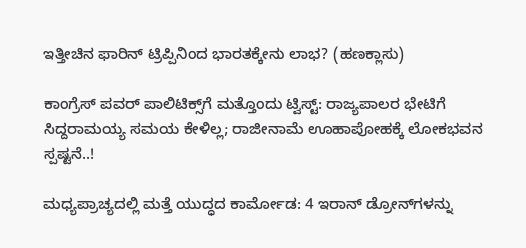ಇತ್ತೀಚಿನ ಫಾರಿನ್ ಟ್ರಿಪ್ಪಿನಿಂದ ಭಾರತಕ್ಕೇನು ಲಾಭ? (ಹಣಕ್ಲಾಸು)

ಕಾಂಗ್ರೆಸ್‌ ಪವರ್ ಪಾಲಿಟಿಕ್ಸ್‌ಗೆ ಮತ್ತೊಂದು ಟ್ವಿಸ್ಟ್: ರಾಜ್ಯಪಾಲರ ಭೇಟಿಗೆ ಸಿದ್ದರಾಮಯ್ಯ ಸಮಯ ಕೇಳಿಲ್ಲ; ರಾಜೀನಾಮೆ ಊಹಾಪೋಹಕ್ಕೆ ಲೋಕಭವನ ಸ್ಪಷ್ಟನೆ..!

ಮಧ್ಯಪ್ರಾಚ್ಯದಲ್ಲಿ ಮತ್ತೆ ಯುದ್ಧದ ಕಾರ್ಮೋಡ: 4 ಇರಾನ್ ಡ್ರೋನ್‌ಗಳನ್ನು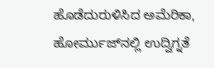ಹೊಡೆದುರುಳಿಸಿದ ಅಮೆರಿಕಾ, ಹೋರ್ಮುಜ್‌ನಲ್ಲಿ ಉದ್ವಿಗ್ನತೆ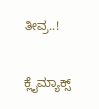ತೀವ್ರ..!

ಕ್ಲೈಮ್ಯಾಕ್ಸ್‌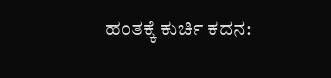ಹಂತಕ್ಕೆ ಕುರ್ಚಿ ಕದನ: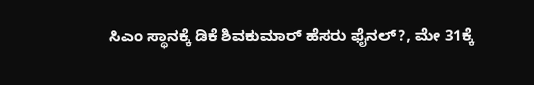ಸಿಎಂ ಸ್ಥಾನಕ್ಕೆ ಡಿಕೆ ಶಿವಕುಮಾರ್ ಹೆಸರು ಫೈನಲ್?, ಮೇ 31ಕ್ಕೆ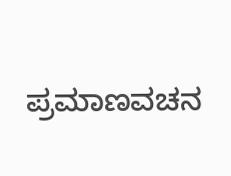ಪ್ರಮಾಣವಚನ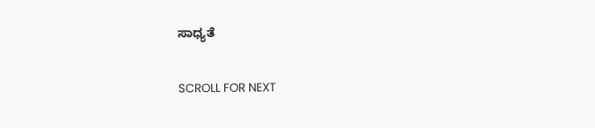ಸಾಧ್ಯತೆ

SCROLL FOR NEXT